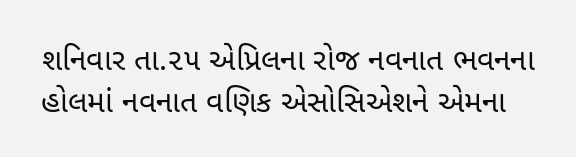શનિવાર તા.૨૫ એપ્રિલના રોજ નવનાત ભવનના હોલમાં નવનાત વણિક એસોસિએશને એમના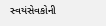સ્વયંસેવકોની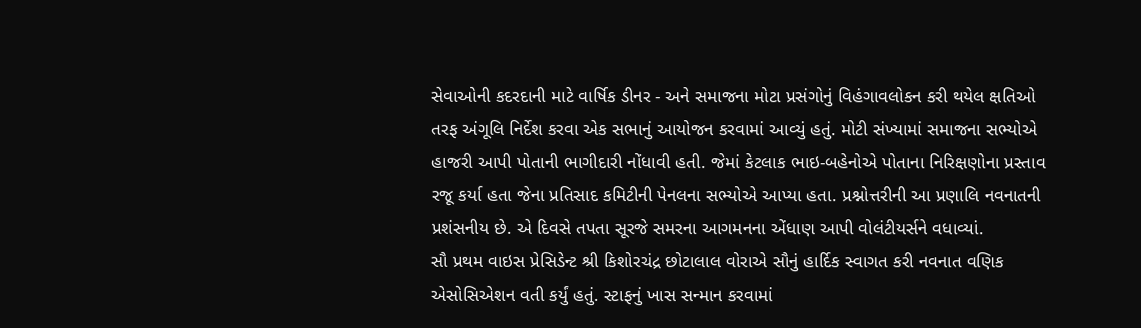સેવાઓની કદરદાની માટે વાર્ષિક ડીનર - અને સમાજના મોટા પ્રસંગોનું વિહંગાવલોકન કરી થયેલ ક્ષતિઓ તરફ અંગૂલિ નિર્દેશ કરવા એક સભાનું આયોજન કરવામાં આવ્યું હતું. મોટી સંખ્યામાં સમાજના સભ્યોએ હાજરી આપી પોતાની ભાગીદારી નોંધાવી હતી. જેમાં કેટલાક ભાઇ-બહેનોએ પોતાના નિરિક્ષણોના પ્રસ્તાવ રજૂ કર્યા હતા જેના પ્રતિસાદ કમિટીની પેનલના સભ્યોએ આપ્યા હતા. પ્રશ્નોત્તરીની આ પ્રણાલિ નવનાતની પ્રશંસનીય છે. એ દિવસે તપતા સૂરજે સમરના આગમનના એંધાણ આપી વોલંટીયર્સને વધાવ્યાં.
સૌ પ્રથમ વાઇસ પ્રેસિડેન્ટ શ્રી કિશોરચંદ્ર છોટાલાલ વોરાએ સૌનું હાર્દિક સ્વાગત કરી નવનાત વણિક એસોસિએશન વતી કર્યું હતું. સ્ટાફનું ખાસ સન્માન કરવામાં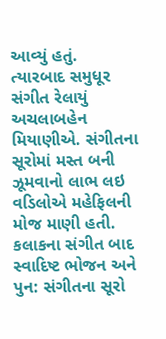આવ્યું હતું.
ત્યારબાદ સમુધૂર સંગીત રેલાયું અચલાબહેન મિયાણીએ. સંગીતના સૂરોમાં મસ્ત બની ઝૂમવાનો લાભ લઇ વડિલોએ મહેફિલની મોજ માણી હતી. કલાકના સંગીત બાદ સ્વાદિષ્ટ ભોજન અને પુન: સંગીતના સૂરો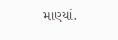માણ્યાં.